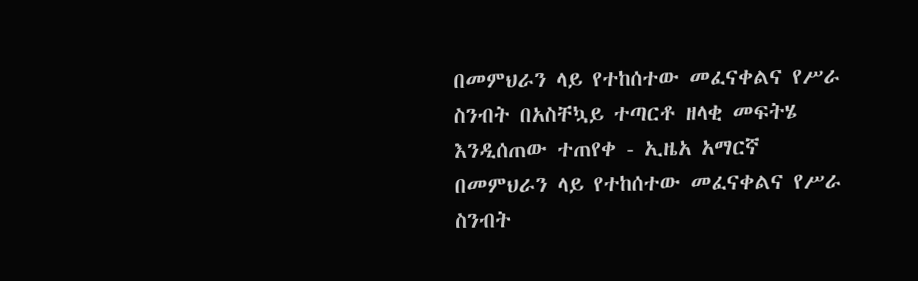በመምህራን ላይ የተከሰተው መፈናቀልና የሥራ ስንብት በአስቸኳይ ተጣርቶ ዘላቂ መፍትሄ እንዲሰጠው ተጠየቀ - ኢዜአ አማርኛ
በመምህራን ላይ የተከሰተው መፈናቀልና የሥራ ስንብት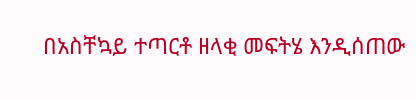በአስቸኳይ ተጣርቶ ዘላቂ መፍትሄ እንዲሰጠው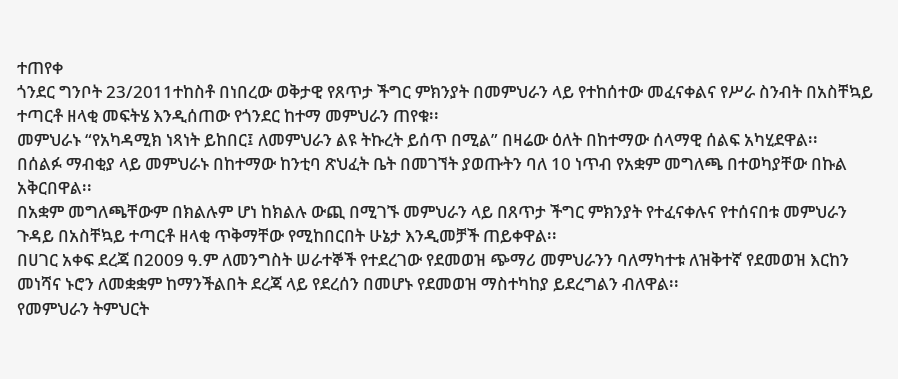ተጠየቀ
ጎንደር ግንቦት 23/2011ተከስቶ በነበረው ወቅታዊ የጸጥታ ችግር ምክንያት በመምህራን ላይ የተከሰተው መፈናቀልና የሥራ ስንብት በአስቸኳይ ተጣርቶ ዘላቂ መፍትሄ እንዲሰጠው የጎንደር ከተማ መምህራን ጠየቁ፡፡
መምህራኑ “የአካዳሚክ ነጻነት ይከበር፤ ለመምህራን ልዩ ትኩረት ይሰጥ በሚል” በዛሬው ዕለት በከተማው ሰላማዊ ሰልፍ አካሂደዋል፡፡
በሰልፉ ማብቂያ ላይ መምህራኑ በከተማው ከንቲባ ጽህፈት ቤት በመገኘት ያወጡትን ባለ 10 ነጥብ የአቋም መግለጫ በተወካያቸው በኩል አቅርበዋል፡፡
በአቋም መግለጫቸውም በክልሉም ሆነ ከክልሉ ውጪ በሚገኙ መምህራን ላይ በጸጥታ ችግር ምክንያት የተፈናቀሉና የተሰናበቱ መምህራን ጉዳይ በአስቸኳይ ተጣርቶ ዘላቂ ጥቅማቸው የሚከበርበት ሁኔታ እንዲመቻች ጠይቀዋል፡፡
በሀገር አቀፍ ደረጃ በ2009 ዓ.ም ለመንግስት ሠራተኞች የተደረገው የደመወዝ ጭማሪ መምህራንን ባለማካተቱ ለዝቅተኛ የደመወዝ እርከን መነሻና ኑሮን ለመቋቋም ከማንችልበት ደረጃ ላይ የደረሰን በመሆኑ የደመወዝ ማስተካከያ ይደረግልን ብለዋል፡፡
የመምህራን ትምህርት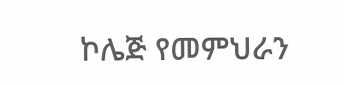ኮሌጅ የመምህራን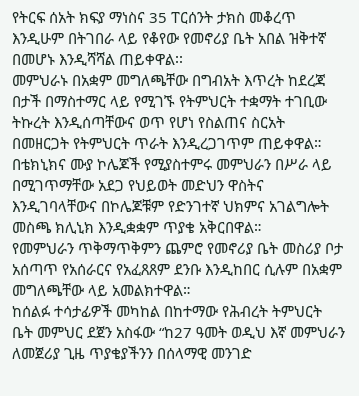የትርፍ ሰአት ክፍያ ማነስና 35 ፐርሰንት ታክስ መቆረጥ እንዲሁም በትገበራ ላይ የቆየው የመኖሪያ ቤት አበል ዝቅተኛ በመሆኑ እንዲሻሻል ጠይቀዋል፡፡
መምህራኑ በአቋም መግለጫቸው በግብአት እጥረት ከደረጃ በታች በማስተማር ላይ የሚገኙ የትምህርት ተቋማት ተገቢው ትኩረት እንዲሰጣቸውና ወጥ የሆነ የስልጠና ስርአት በመዘርጋት የትምህርት ጥራት እንዲረጋገጥም ጠይቀዋል።
በቴክኒክና ሙያ ኮሌጆች የሚያስተምሩ መምህራን በሥራ ላይ በሚገጥማቸው አደጋ የህይወት መድህን ዋስትና እንዲገባላቸውና በኮሌጆቹም የድንገተኛ ህክምና አገልግሎት መስጫ ክሊኒክ እንዲቋቋም ጥያቄ አቅርበዋል።
የመምህራን ጥቅማጥቅምን ጨምሮ የመኖሪያ ቤት መስሪያ ቦታ አሰጣጥ የአሰራርና የአፈጸጸም ደንቡ እንዲከበር ሲሉም በአቋም መግለጫቸው ላይ አመልክተዋል።
ከሰልፉ ተሳታፊዎች መካከል በከተማው የሕብረት ትምህርት ቤት መምህር ደጀን አስፋው “ከ27 ዓመት ወዲህ እኛ መምህራን ለመጀሪያ ጊዜ ጥያቄያችንን በሰላማዊ መንገድ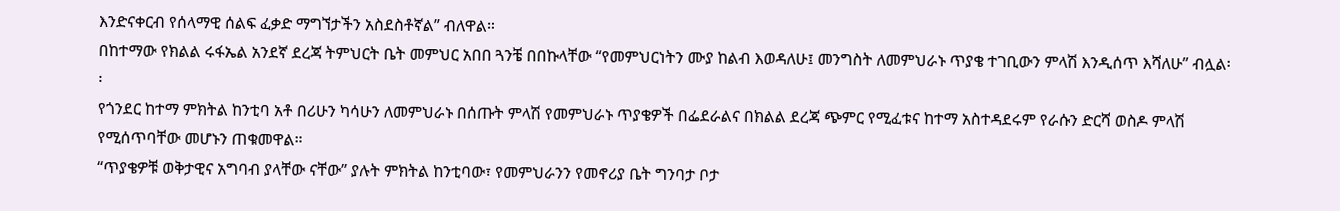እንድናቀርብ የሰላማዊ ሰልፍ ፈቃድ ማግኘታችን አስደስቶኛል” ብለዋል።
በከተማው የክልል ሩፋኤል አንደኛ ደረጃ ትምህርት ቤት መምህር አበበ ጓንቼ በበኩላቸው “የመምህርነትን ሙያ ከልብ እወዳለሁ፤ መንግስት ለመምህራኑ ጥያቄ ተገቢውን ምላሽ እንዲሰጥ እሻለሁ” ብሏል፡፡
የጎንደር ከተማ ምክትል ከንቲባ አቶ በሪሁን ካሳሁን ለመምህራኑ በሰጡት ምላሽ የመምህራኑ ጥያቄዎች በፌደራልና በክልል ደረጃ ጭምር የሚፈቱና ከተማ አስተዳደሩም የራሱን ድርሻ ወስዶ ምላሽ የሚሰጥባቸው መሆኑን ጠቁመዋል።
“ጥያቄዎቹ ወቅታዊና አግባብ ያላቸው ናቸው” ያሉት ምክትል ከንቲባው፣ የመምህራንን የመኖሪያ ቤት ግንባታ ቦታ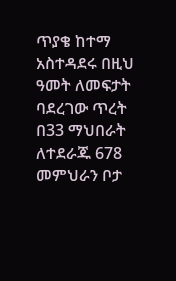ጥያቄ ከተማ አስተዳደሩ በዚህ ዓመት ለመፍታት ባደረገው ጥረት በ33 ማህበራት ለተደራጁ 678 መምህራን ቦታ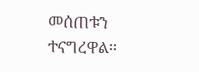መሰጠቱን ተናግረዋል፡፡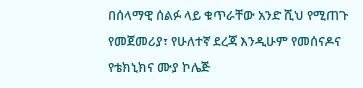በሰላማዊ ሰልፉ ላይ ቁጥራቸው አንድ ሺህ የሚጠጉ የመጀመሪያ፣ የሁለተኛ ደረጃ እንዲሁም የመሰናዶና የቴክኒክና ሙያ ኮሌጅ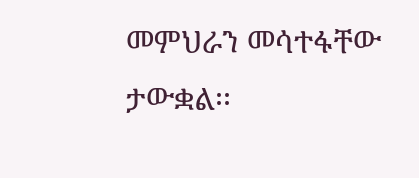መምህራን መሳተፋቸው ታውቋል፡፡